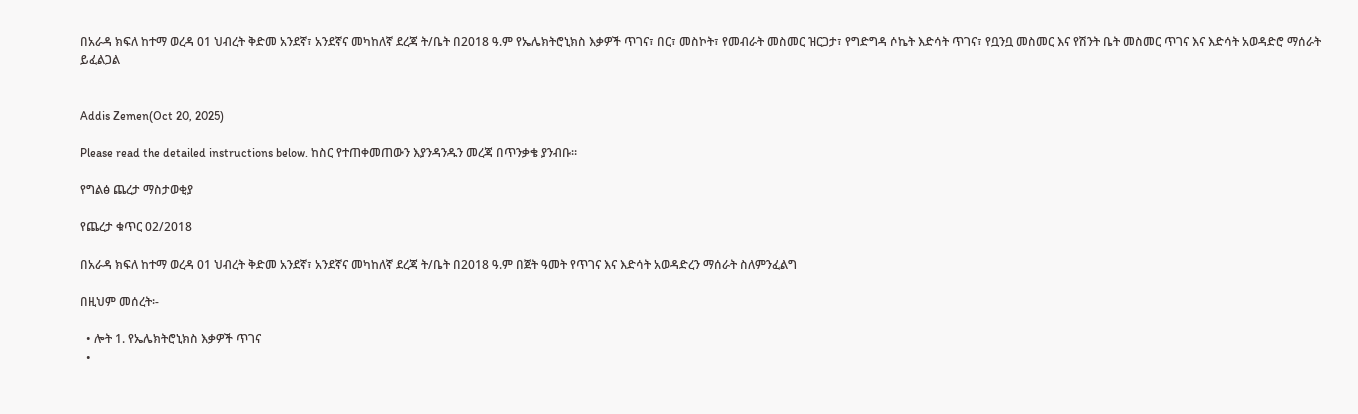በአራዳ ክፍለ ከተማ ወረዳ 01 ህብረት ቅድመ አንደኛ፣ አንደኛና መካከለኛ ደረጃ ት/ቤት በ2018 ዓ.ም የኤሌክትሮኒክስ እቃዎች ጥገና፣ በር፣ መስኮት፣ የመብራት መስመር ዝርጋታ፣ የግድግዳ ሶኬት እድሳት ጥገና፣ የቧንቧ መስመር እና የሽንት ቤት መስመር ጥገና እና እድሳት አወዳድሮ ማሰራት ይፈልጋል


Addis Zemen(Oct 20, 2025)

Please read the detailed instructions below. ከስር የተጠቀመጠውን እያንዳንዱን መረጃ በጥንቃቄ ያንብቡ።

የግልፅ ጨረታ ማስታወቂያ

የጨረታ ቁጥር 02/2018

በአራዳ ክፍለ ከተማ ወረዳ 01 ህብረት ቅድመ አንደኛ፣ አንደኛና መካከለኛ ደረጃ ት/ቤት በ2018 ዓ.ም በጀት ዓመት የጥገና እና እድሳት አወዳድረን ማሰራት ስለምንፈልግ

በዚህም መሰረት፡-

  • ሎት 1. የኤሌክትሮኒክስ እቃዎች ጥገና
  •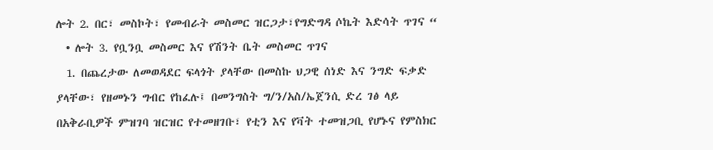ሎት 2. በር፣ መስኮት፣ የመብራት መስመር ዝርጋታ፣የግድግዳ ሶኬት እድሳት ጥገና “
  • ሎት 3. የቧንቧ መስመር እና የሽንት ቤት መስመር ጥገና
  1. በጨረታው ለመወዳደር ፍላጎት ያላቸው በመስኩ ህጋዊ ሰነድ እና ንግድ ፍቃድ ያላቸው፣ የዘመኑን ግብር የከፈሉ፤ በመንግስት ግ/ን/አስ/ኤጀንሲ ድረ ገፅ ላይ በአቅራቢዎች ምዝገባ ዝርዝር የተመዘገቡ፣ የቲን እና የቫት ተመዝጋቢ የሆኑና የምስክር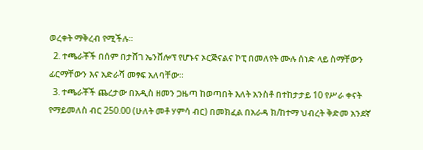ወረቀት ማቅረብ የሚችሉ።
  2. ተጫራቾች በሰም በታሸገ ኤንቨሎፕ የሆኑና ኦርጅናልና ኮፒ በመለየት ሙሉ ሰነድ ላይ ስማቸውን ፊርማቸውን እና አድራሻ መፃፍ አለባቸው።
  3. ተጫራቾች ጨረታው በአዲስ ዘመን ጋዜጣ ከወጣበት እለት አንስቶ በተከታታይ 10 የሥራ ቀናት የማይመለስ ብር 250.00 (ሁለት መቶ ሃምሳ ብር) በመክፈል በአራዳ ክ/ከተማ ህብረት ቅድመ አንደኛ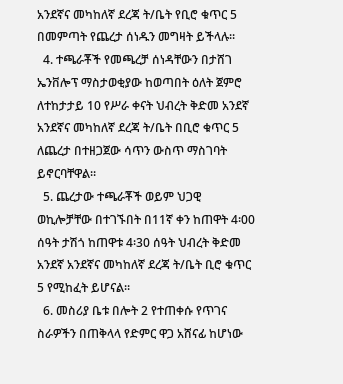አንደኛና መካከለኛ ደረጃ ት/ቤት የቢሮ ቁጥር 5 በመምጣት የጨረታ ሰነዱን መግዛት ይችላሉ።
  4. ተጫራቾች የመጫረቻ ሰነዳቸውን በታሸገ ኤንቨሎፕ ማስታወቂያው ከወጣበት ዕለት ጀምሮ ለተከታታይ 10 የሥራ ቀናት ህብረት ቅድመ አንደኛ አንደኛና መካከለኛ ደረጃ ት/ቤት በቢሮ ቁጥር 5 ለጨረታ በተዘጋጀው ሳጥን ውስጥ ማስገባት ይኖርባቸዋል።
  5. ጨረታው ተጫራቾች ወይም ህጋዊ ወኪሎቻቸው በተገኙበት በ11ኛ ቀን ከጠዋት 4፡00 ሰዓት ታሽጎ ከጠዋቱ 4፡30 ሰዓት ህብረት ቅድመ አንደኛ አንደኛና መካከለኛ ደረጃ ት/ቤት ቢሮ ቁጥር 5 የሚከፈት ይሆናል።
  6. መስሪያ ቤቱ በሎት 2 የተጠቀሱ የጥገና ስራዎችን በጠቅላላ የድምር ዋጋ አሸናፊ ከሆነው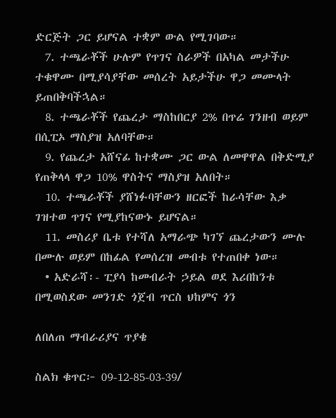ድርጅት ጋር ይሆናል ተቋም ውል የሚገባው።
  7. ተጫራቾች ሁሉም የጥገና ስራዎች በአካል መታችሁ ተቁዋሙ በሚያሳያቸው መሰረት አይታችሁ ዋጋ መሙላት ይጠበቅባችኋል።
  8. ተጫራቾች የጨረታ ማስከበርያ 2% በጥሬ ገንዘብ ወይም በሲፒኦ ማስያዝ አለባቸው።
  9. የጨረታ አሸናፊ ከተቋሙ ጋር ውል ለመዋዋል በቅድሚያ የጠቅላላ ዋጋ 10% ዋስትና ማስያዝ አለበት።
  10. ተጫራቾች ያሸነፉባቸውን ዘርፎች ከራሳቸው እቃ ገዝተወ ጥገና የሚያከናውኑ ይሆናል።
  11. መስሪያ ቤቱ የተሻለ አማራጭ ካገኘ ጨረታውን ሙሉ በሙሉ ወይም በከፊል የመሰረዝ መብቱ የተጠበቀ ነው።
  • አድራሻ፡- ፒያሳ ከመብራት ኃይል ወደ እሪበከንቱ በሚወስደው መንገድ ጎጀብ ጥርስ ህከምና ጎን

ለበለጠ ማብራሪያና ጥያቄ

ስልክ ቁጥር፦ 09-12-85-03-39/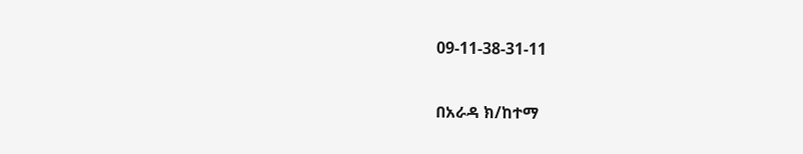09-11-38-31-11

በአራዳ ክ/ከተማ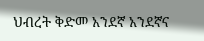ህብረት ቅድመ አንደኛ አንደኛና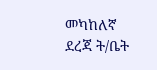መካከለኛ ደረጃ ት/ቤት